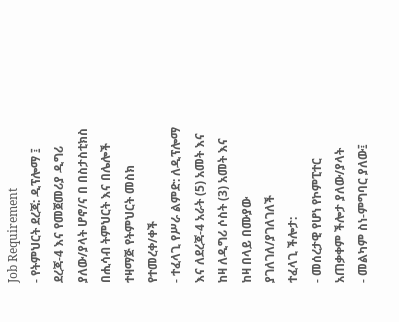Job Requirement
- የትምህርት ደረጃ: ዲፕሎማ ፤ ደረጃ-4 እና የመጀመሪያ ዲግሪ ያለው/ያላት ሆኖ/ና በ በስታስቲክስ በሒሳብ ትምህርት እና በሌሎች ተዛማጅ የትምህርት መስክ የተመረቀ/ቀች
- ተፈላጊ የሥራ ልምድ: ለዲፕሎማ እና ለደረጃ-4 አራት (5) አመት እና ከዛ ለዲግሪ ሶስት (3) አመት እና ከዛ በላይ በሙያው ያገለገለ/ያገለገለች
ተፈላጊ ችሎታ:
- መሰረታዊ የሆነ የኮምፒተር አጠቃቀም ችሎታ ያለው/ያላት
- መልካም ስነ-ምግባር ያለው፤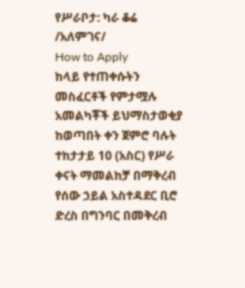የሥራቦታ: ካራ ቆሬ /አለምገና/
How to Apply
ከላይ የተጠቀሱትን መስፈርቶች የምታሟሉ አመልካቾች ይህማስታወቂያ ከወጣበት ቀን ጀምሮ ባሉት ተከታታይ 10 (አስር) የሥራ ቀናት ማመልከቻ በማቅረብ የሰው ኃይል አስተዳደር ቢሮ ድረስ በግንባር በመቅረብ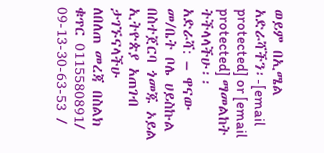ወይም በኢሜል አድራሻችን፡-[email protected] or [email protected] ማመልከት ትችላላችሁ፡፡
አድራሻ: – ዋናው መ/ቤት ቦሌ ሀይስኩል በስተጀርባ ጎመጁ ኦይል ኢትዮጵያ አጠገብ ታገኙናላችሁ
ለበለጠ መረጃ በስልክ ቁጥር 0115580891/ 09-13-30-63-53 /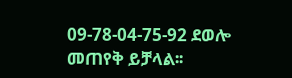09-78-04-75-92 ደወሎ መጠየቅ ይቻላል፡፡